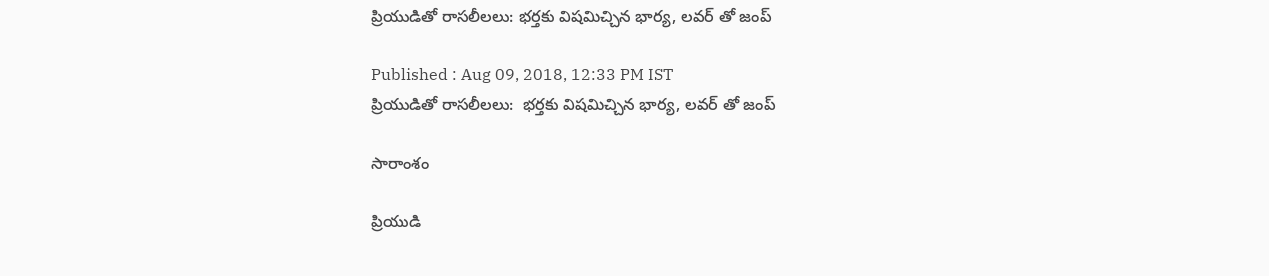ప్రియుడితో రాసలీలలు: భర్తకు విషమిచ్చిన భార్య, లవర్ తో జంప్

Published : Aug 09, 2018, 12:33 PM IST
ప్రియుడితో రాసలీలలు:  భర్తకు విషమిచ్చిన భార్య, లవర్ తో జంప్

సారాంశం

ప్రియుడి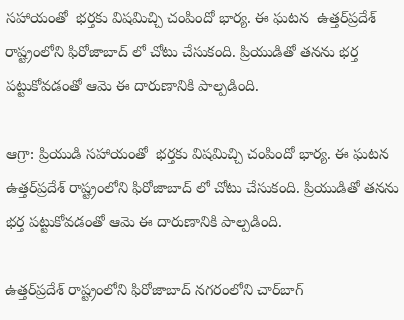సహాయంతో  భర్తకు విషమిచ్చి చంపిందో భార్య. ఈ ఘటన  ఉత్తర్‌ప్రదేశ్ రాష్ట్రంలోని ఫిరోజాబాద్ లో చోటు చేసుకంది. ప్రియుడితో తనను భర్త పట్టుకోవడంతో ఆమె ఈ దారుణానికి పాల్పడింది.

ఆగ్రా: ప్రియుడి సహాయంతో  భర్తకు విషమిచ్చి చంపిందో భార్య. ఈ ఘటన  ఉత్తర్‌ప్రదేశ్ రాష్ట్రంలోని ఫిరోజాబాద్ లో చోటు చేసుకంది. ప్రియుడితో తనను భర్త పట్టుకోవడంతో ఆమె ఈ దారుణానికి పాల్పడింది.

ఉత్తర్‌ప్రదేశ్ రాష్ట్రంలోని ఫిరోజాబాద్‌ నగరంలోని చార్‌బాగ్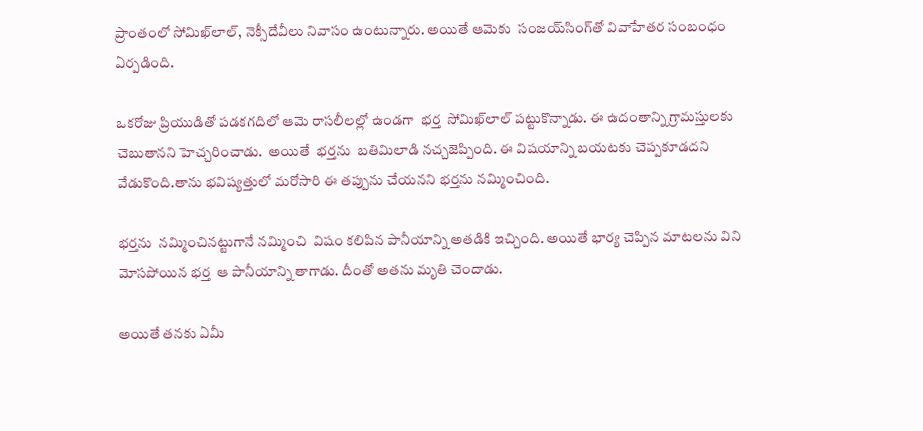ప్రాంతంలో సోమిఖ్‌లాల్, నెక్సీదేవీలు నివాసం ఉంటున్నారు. అయితే ఆమెకు  సంజయ్‌సింగ్‌తో వివాహేతర సంబంధం ఏర్పడింది.

ఒకరోజు ప్రియుడితో పడకగదిలో ఆమె రాసలీలల్లో ఉండగా  భర్త  సోమిఖ్‌లాల్ పట్టుకొన్నాడు. ఈ ఉదంతాన్ని గ్రామస్తులకు  చెబుతానని హెచ్చరించాడు.  అయితే  భర్తను  బతిమిలాడి నచ్చజెప్పింది. ఈ విషయాన్ని బయటకు చెప్పకూడదని వేడుకొంది.తాను భవిష్యత్తులో మరోసారి ఈ తప్పును చేయనని భర్తను నమ్మించింది.

భర్తను  నమ్మించినట్టుగానే నమ్మించి  విషం కలిపిన పానీయాన్ని అతడికి ఇచ్చింది. అయితే భార్య చెప్పిన మాటలను విని మోసపోయిన భర్త  ఆ పానీయాన్ని తాగాడు. దీంతో అతను మృతి చెందాడు.

అయితే తనకు ఏమీ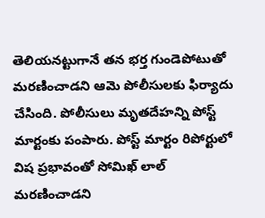తెలియనట్టుగానే తన భర్త గుండెపోటుతో మరణించాడని ఆమె పోలీసులకు ఫిర్యాదు చేసింది. పోలీసులు మృతదేహన్ని పోస్ట్ మార్టంకు పంపారు. పోస్ట్‌ మార్టం రిపోర్టులో  విష ప్రభావంతో సోమిఖ్ లాల్ మరణించాడని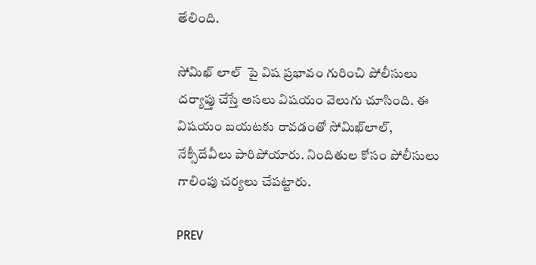తేలింది.

సోమిఖ్ లాల్  పై విష ప్రభావం గురించి పోలీసులు దర్యాప్తు చేస్తే అసలు విషయం వెలుగు చూసింది. ఈ విషయం బయటకు రావడంతో సోమిఖ్‌లాల్, నేక్సీదేవీలు పారిపోయారు. నిందితుల కోసం పోలీసులు గాలింపు చర్యలు చేపట్టారు.

PREV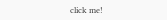click me!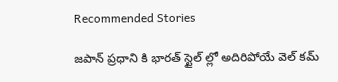Recommended Stories

జపాన్ ప్రధాని కి భారత్ స్టైల్ ల్లో అదిరిపోయే వెల్ కమ్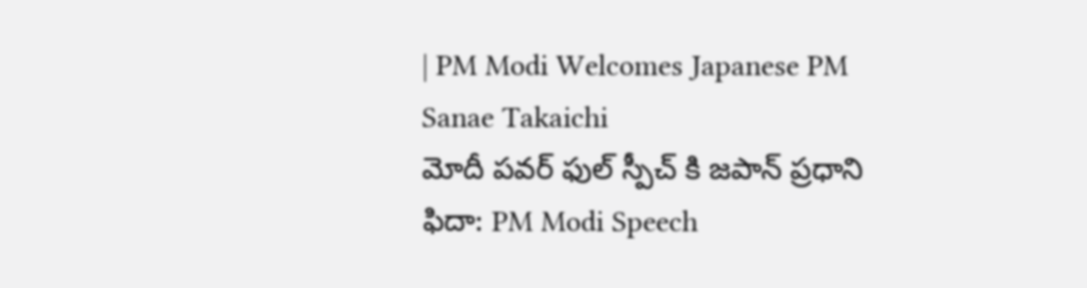| PM Modi Welcomes Japanese PM Sanae Takaichi
మోదీ పవర్ ఫుల్ స్పీచ్ కి జపాన్ ప్రధాని ఫిదా: PM Modi Speech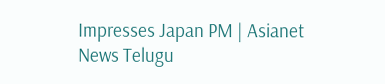Impresses Japan PM | Asianet News Telugu